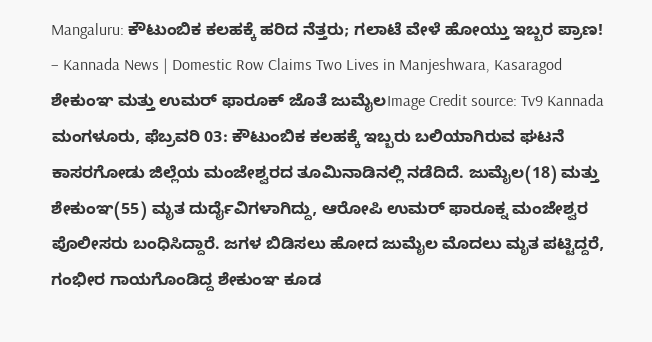Mangaluru: ಕೌಟುಂಬಿಕ ಕಲಹಕ್ಕೆ ಹರಿದ ನೆತ್ತರು; ಗಲಾಟೆ ವೇಳೆ ಹೋಯ್ತು ಇಬ್ಬರ ಪ್ರಾಣ! – Kannada News | Domestic Row Claims Two Lives in Manjeshwara, Kasaragod
ಶೇಕುಂಞ ಮತ್ತು ಉಮರ್ ಫಾರೂಕ್ ಜೊತೆ ಜುಮೈಲImage Credit source: Tv9 Kannada ಮಂಗಳೂರು, ಫೆಬ್ರವರಿ 03: ಕೌಟುಂಬಿಕ ಕಲಹಕ್ಕೆ ಇಬ್ಬರು ಬಲಿಯಾಗಿರುವ ಘಟನೆ ಕಾಸರಗೋಡು ಜಿಲ್ಲೆಯ ಮಂಜೇಶ್ವರದ ತೂಮಿನಾಡಿನಲ್ಲಿ ನಡೆದಿದೆ. ಜುಮೈಲ(18) ಮತ್ತು ಶೇಕುಂಞ(55) ಮೃತ ದುರ್ದೈವಿಗಳಾಗಿದ್ದು, ಆರೋಪಿ ಉಮರ್ ಫಾರೂಕ್ನ ಮಂಜೇಶ್ವರ ಪೊಲೀಸರು ಬಂಧಿಸಿದ್ದಾರೆ. ಜಗಳ ಬಿಡಿಸಲು ಹೋದ ಜುಮೈಲ ಮೊದಲು ಮೃತ ಪಟ್ಟಿದ್ದರೆ, ಗಂಭೀರ ಗಾಯಗೊಂಡಿದ್ದ ಶೇಕುಂಞ ಕೂಡ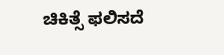ಚಿಕಿತ್ಸೆ ಫಲಿಸದೆ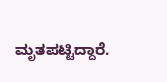ಮೃತಪಟ್ಟಿದ್ದಾರೆ.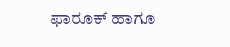ಫಾರೂಕ್ ಹಾಗೂ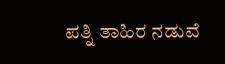ಪತ್ನಿ ತಾಹಿರ ನಡುವೆ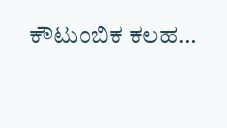ಕೌಟುಂಬಿಕ ಕಲಹ…